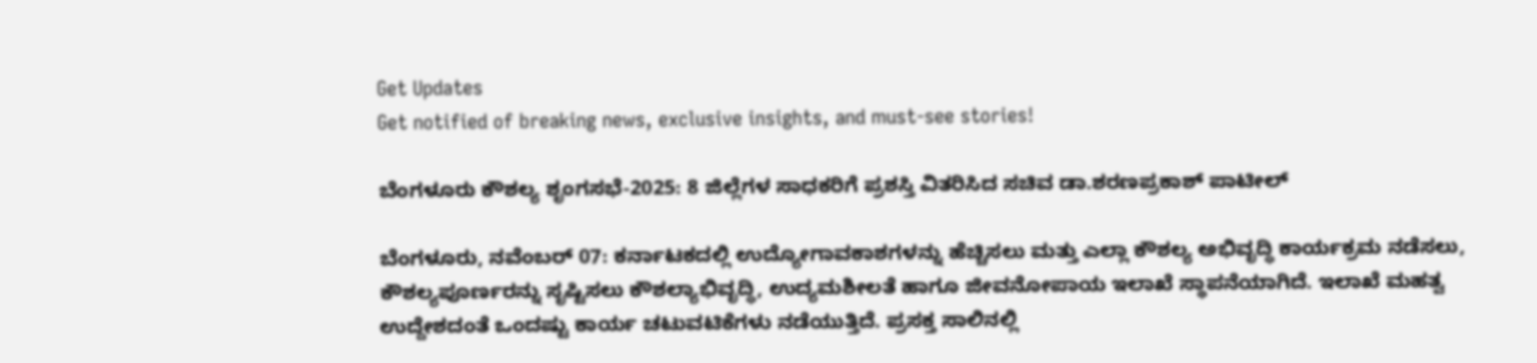Get Updates
Get notified of breaking news, exclusive insights, and must-see stories!

ಬೆಂಗಳೂರು ಕೌಶಲ್ಯ ಶೃಂಗಸಭೆ-2025: 8 ಜಿಲ್ಲೆಗಳ ಸಾಧಕರಿಗೆ ಪ್ರಶಸ್ತಿ ವಿತರಿಸಿದ ಸಚಿವ ಡಾ.ಶರಣಪ್ರಕಾಶ್ ಪಾಟೀಲ್

ಬೆಂಗಳೂರು, ನವೆಂಬರ್ 07: ಕರ್ನಾಟಕದಲ್ಲಿ ಉದ್ಯೋಗಾವಕಾಶಗಳನ್ನು ಹೆಚ್ಚಿಸಲು ಮತ್ತು ಎಲ್ಲಾ ಕೌಶಲ್ಯ ಅಭಿವೃದ್ಧಿ ಕಾರ್ಯಕ್ರಮ ನಡೆಸಲು, ಕೌಶಲ್ಯಪೂರ್ಣರನ್ನು ಸೃಷ್ಟಿಸಲು ಕೌಶಲ್ಯಾಭಿವೃದ್ಧಿ, ಉದ್ಯಮಶೀಲತೆ ಹಾಗೂ ಜೀವನೋಪಾಯ ಇಲಾಖೆ ಸ್ಥಾಪನೆಯಾಗಿದೆ. ಇಲಾಖೆ ಮಹತ್ವ ಉದ್ದೇಶದಂತೆ ಒಂದಷ್ಟು ಕಾರ್ಯ ಚಟುವಟಿಕೆಗಳು ನಡೆಯುತ್ತಿದೆ. ಪ್ರಸಕ್ತ ಸಾಲಿನಲ್ಲಿ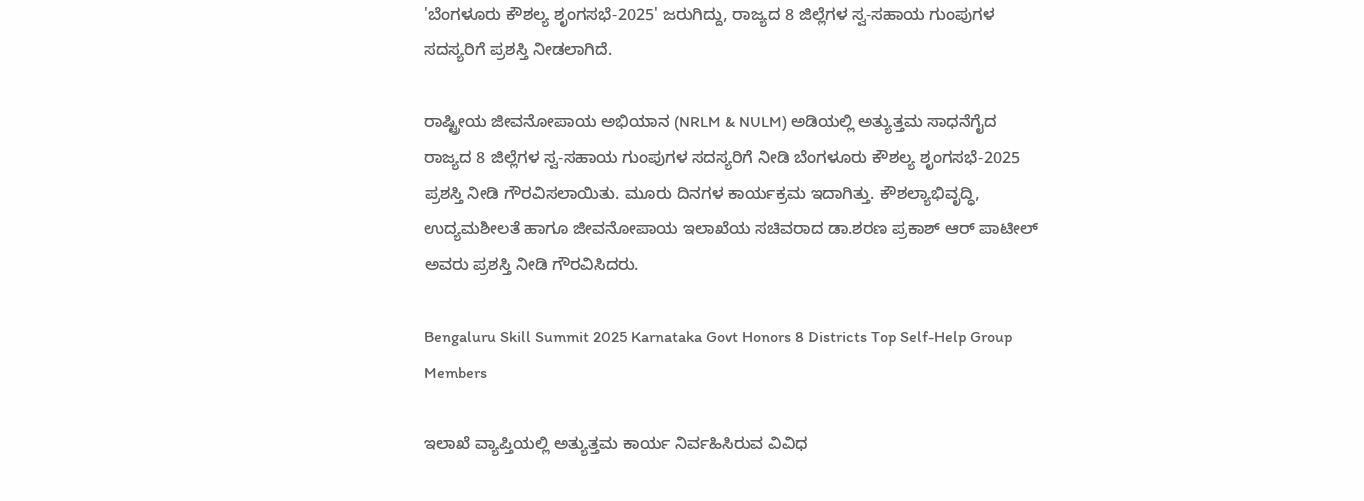'ಬೆಂಗಳೂರು ಕೌಶಲ್ಯ ಶೃಂಗಸಭೆ-2025' ಜರುಗಿದ್ದು, ರಾಜ್ಯದ 8 ಜಿಲ್ಲೆಗಳ ಸ್ವ-ಸಹಾಯ ಗುಂಪುಗಳ ಸದಸ್ಯರಿಗೆ ಪ್ರಶಸ್ತಿ ನೀಡಲಾಗಿದೆ.

ರಾಷ್ಟ್ರೀಯ ಜೀವನೋಪಾಯ ಅಭಿಯಾನ (NRLM & NULM) ಅಡಿಯಲ್ಲಿ ಅತ್ಯುತ್ತಮ ಸಾಧನೆಗೈದ ರಾಜ್ಯದ 8 ಜಿಲ್ಲೆಗಳ ಸ್ವ-ಸಹಾಯ ಗುಂಪುಗಳ ಸದಸ್ಯರಿಗೆ ನೀಡಿ ಬೆಂಗಳೂರು ಕೌಶಲ್ಯ ಶೃಂಗಸಭೆ-2025 ಪ್ರಶಸ್ತಿ ನೀಡಿ ಗೌರವಿಸಲಾಯಿತು. ಮೂರು‌ ದಿನಗಳ ಕಾರ್ಯಕ್ರಮ ಇದಾಗಿತ್ತು. ಕೌಶಲ್ಯಾಭಿವೃದ್ಧಿ, ಉದ್ಯಮಶೀಲತೆ ಹಾಗೂ ಜೀವನೋಪಾಯ ಇಲಾಖೆಯ ಸಚಿವರಾದ ಡಾ.ಶರಣ ಪ್ರಕಾಶ್ ಆರ್ ಪಾಟೀಲ್ ಅವರು ಪ್ರಶಸ್ತಿ ನೀಡಿ ಗೌರವಿಸಿದರು.

Bengaluru Skill Summit 2025 Karnataka Govt Honors 8 Districts Top Self-Help Group Members

ಇಲಾಖೆ ವ್ಯಾಪ್ತಿಯಲ್ಲಿ ಅತ್ಯುತ್ತಮ ಕಾರ್ಯ ನಿರ್ವಹಿಸಿರುವ ವಿವಿಧ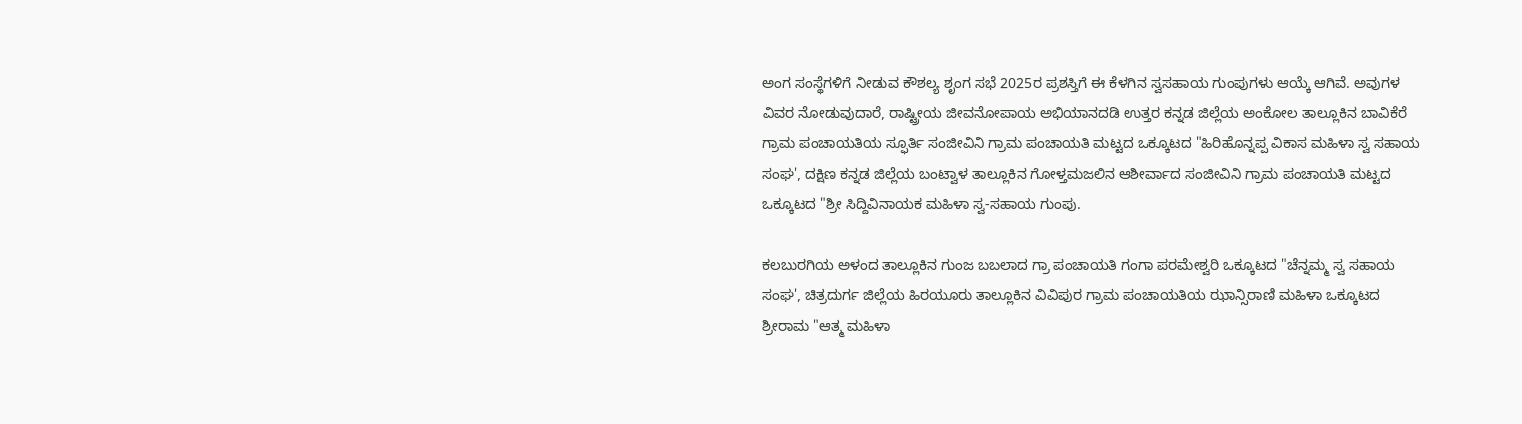ಅಂಗ ಸಂಸ್ಥೆಗಳಿಗೆ ನೀಡುವ ಕೌಶಲ್ಯ ಶೃಂಗ ಸಭೆ 2025ರ ಪ್ರಶಸ್ತಿಗೆ ಈ ಕೆಳಗಿನ ಸ್ವಸಹಾಯ ಗುಂಪುಗಳು ಆಯ್ಕೆ ಆಗಿವೆ. ಅವುಗಳ ವಿವರ ನೋಡುವುದಾರೆ, ರಾಷ್ಟ್ರೀಯ ಜೀವನೋಪಾಯ ಅಭಿಯಾನದಡಿ ಉತ್ತರ ಕನ್ನಡ ಜಿಲ್ಲೆಯ ಅಂಕೋಲ ತಾಲ್ಲೂಕಿನ ಬಾವಿಕೆರೆ ಗ್ರಾಮ ಪಂಚಾಯತಿಯ ಸ್ಫೂರ್ತಿ ಸಂಜೀವಿನಿ ಗ್ರಾಮ ಪಂಚಾಯತಿ ಮಟ್ಟದ ಒಕ್ಕೂಟದ "ಹಿರಿಹೊನ್ನಪ್ಪ ವಿಕಾಸ ಮಹಿಳಾ ಸ್ವ ಸಹಾಯ ಸಂಘ', ದಕ್ಷಿಣ ಕನ್ನಡ ಜಿಲ್ಲೆಯ ಬಂಟ್ವಾಳ ತಾಲ್ಲೂಕಿನ ಗೋಳ್ತಮಜಲಿನ ಆಶೀರ್ವಾದ ಸಂಜೀವಿನಿ ಗ್ರಾಮ ಪಂಚಾಯತಿ ಮಟ್ಟದ ಒಕ್ಕೂಟದ "ಶ್ರೀ ಸಿದ್ದಿವಿನಾಯಕ ಮಹಿಳಾ ಸ್ವ-ಸಹಾಯ ಗುಂಪು.

ಕಲಬುರಗಿಯ ಅಳಂದ ತಾಲ್ಲೂಕಿನ ಗುಂಜ ಬಬಲಾದ ಗ್ರಾ ಪಂಚಾಯತಿ ಗಂಗಾ ಪರಮೇಶ್ವರಿ ಒಕ್ಕೂಟದ "ಚೆನ್ನಮ್ಮ ಸ್ವ ಸಹಾಯ ಸಂಘ', ಚಿತ್ರದುರ್ಗ ಜಿಲ್ಲೆಯ ಹಿರಯೂರು ತಾಲ್ಲೂಕಿನ‌ ವಿವಿಪುರ ಗ್ರಾಮ ಪಂಚಾಯತಿಯ ಝಾನ್ಸಿ‌ರಾಣಿ‌ ಮಹಿಳಾ ಒಕ್ಕೂಟದ ಶ್ರೀರಾಮ "ಆತ್ಮ ಮಹಿಳಾ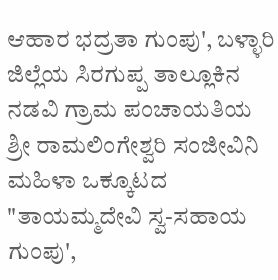ಆಹಾರ‌ ಭದ್ರತಾ ಗುಂಪು', ಬಳ್ಳಾರಿ ಜಿಲ್ಲೆಯ ಸಿರಗುಪ್ಪ ತಾಲ್ಲೂಕಿನ ನಡವಿ ಗ್ರಾಮ ಪಂಚಾಯತಿಯ ಶ್ರೀ ರಾಮಲಿಂಗೇಶ್ವರಿ ಸಂಜೀವಿನಿ‌ ಮಹಿಳಾ ಒಕ್ಕೂಟದ "ತಾಯಮ್ಮದೇವಿ ಸ್ವ-ಸಹಾಯ ಗುಂಪು',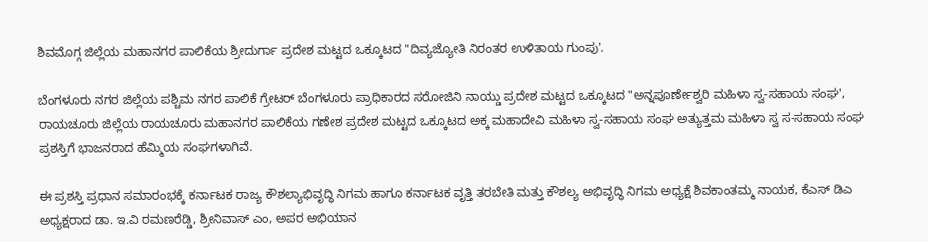ಶಿವಮೊಗ್ಗ ಜಿಲ್ಲೆಯ ಮಹಾನಗರ ಪಾಲಿಕೆಯ ಶ್ರೀದುರ್ಗಾ ಪ್ರದೇಶ ಮಟ್ಟದ ಒಕ್ಕೂಟದ "ದಿವ್ಯಜ್ಯೋತಿ ನಿರಂತರ ಉಳಿತಾಯ ಗುಂಪು'.

ಬೆಂಗಳೂರು ನಗರ‌ ಜಿಲ್ಲೆಯ ಪಶ್ಚಿಮ‌ ನಗರ ಪಾಲಿಕೆ ಗ್ರೇಟರ್ ಬೆಂಗಳೂರು ಪ್ರಾಧಿಕಾರದ ಸರೋಜಿನಿ‌ ನಾಯ್ಡು ಪ್ರದೇಶ ಮಟ್ಟದ ಒಕ್ಕೂಟದ "ಅನ್ನಪೂರ್ಣೇಶ್ವರಿ ಮಹಿಳಾ ಸ್ವ-ಸಹಾಯ ಸಂಘ', ರಾಯಚೂರು‌ ಜಿಲ್ಲೆಯ ರಾಯಚೂರು ಮಹಾನಗರ ಪಾಲಿಕೆಯ ಗಣೇಶ ಪ್ರದೇಶ ಮಟ್ಟದ ಒಕ್ಕೂಟದ ಅಕ್ಕ ಮಹಾದೇವಿ ಮಹಿಳಾ ಸ್ವ-ಸಹಾಯ ಸಂಘ ಅತ್ಯುತ್ತಮ‌ ಮಹಿಳಾ ಸ್ವ ಸ-ಸಹಾಯ ಸಂಘ ಪ್ರಶಸ್ತಿಗೆ ಭಾಜನರಾದ ಹೆಮ್ಮಿಯ ಸಂಘಗಳಾಗಿವೆ.

ಈ ಪ್ರಶಸ್ತಿ ಪ್ರಧಾನ ಸಮಾರಂಭಕ್ಕೆ ಕರ್ನಾಟಕ ರಾಜ್ಯ ಕೌಶಲ್ಯಾಭಿವೃದ್ಧಿ ನಿಗಮ ಹಾಗೂ ಕರ್ನಾಟಕ ವೃತ್ತಿ ತರಬೇತಿ ಮತ್ತು ಕೌಶಲ್ಯ ಅಭಿವೃದ್ಧಿ ನಿಗಮ ಅಧ್ಯಕ್ಷೆ ಶಿವಕಾಂತಮ್ಮ ನಾಯಕ, ಕೆಎಸ್ ಡಿಎ ಅಧ್ಯಕ್ಷರಾದ ಡಾ. ಇ.ವಿ ರಮಣರೆಡ್ಡಿ, ಶ್ರೀನಿವಾಸ್ ಎಂ, ಅಪರ ಅಭಿಯಾನ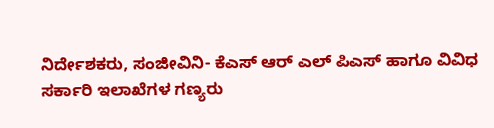ನಿರ್ದೇಶಕರು, ಸಂಜೀವಿನಿ- ಕೆಎಸ್ ಆರ್ ಎಲ್ ಪಿಎಸ್ ಹಾಗೂ‌ ವಿವಿಧ ಸರ್ಕಾರಿ ಇಲಾಖೆಗಳ ಗಣ್ಯರು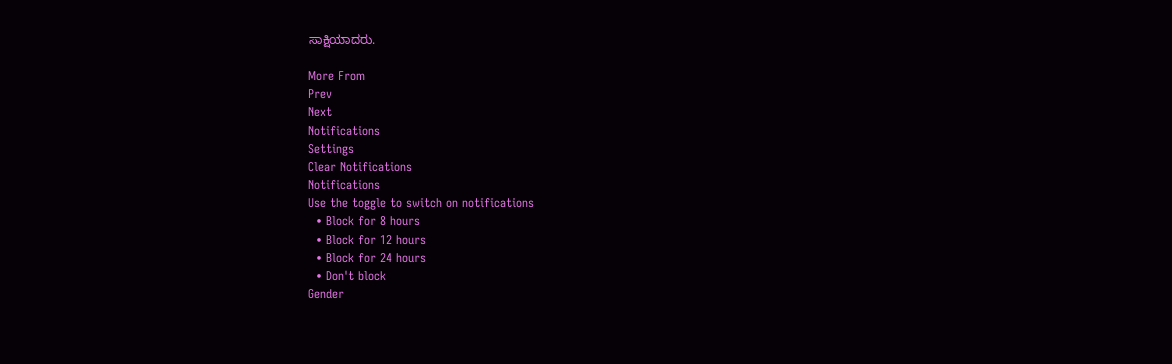ಸಾಕ್ಷಿಯಾದರು.

More From
Prev
Next
Notifications
Settings
Clear Notifications
Notifications
Use the toggle to switch on notifications
  • Block for 8 hours
  • Block for 12 hours
  • Block for 24 hours
  • Don't block
Gender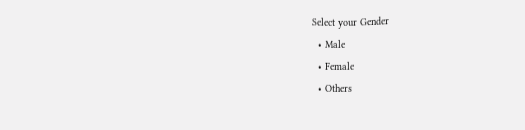Select your Gender
  • Male
  • Female
  • Others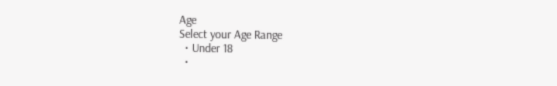Age
Select your Age Range
  • Under 18
  •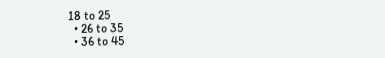18 to 25
  • 26 to 35
  • 36 to 45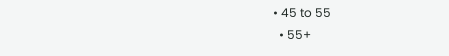• 45 to 55
  • 55+